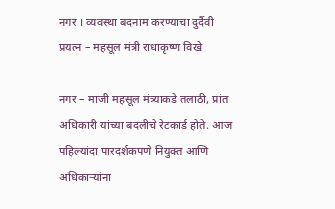नगर । व्यवस्था बदनाम करण्याचा दुर्दैवी प्रयत्न – महसूल मंत्री राधाकृष्ण विखे

नगर – माजी महसूल मंत्र्याकडे तलाठी, प्रांत अधिकारी यांच्या बदलीचे रेटकार्ड होते. आज पहिल्यांदा पारदर्शकपणे नियुक्त आणि अधिकाऱ्यांना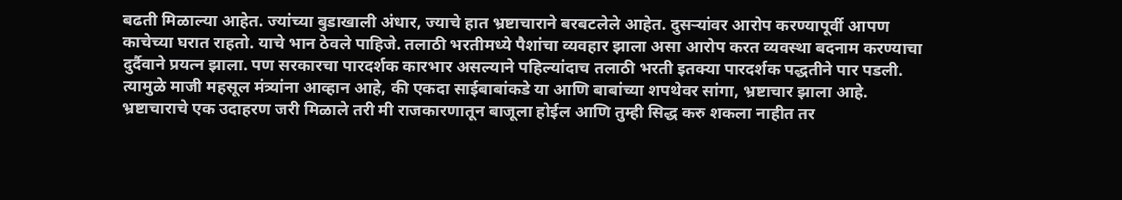बढती मिळाल्या आहेत. ज्यांच्या बुडाखाली अंधार, ज्याचे हात भ्रष्टाचाराने बरबटलेले आहेत. दुसऱ्यांवर आरोप करण्यापूर्वी आपण काचेच्या घरात राहतो. याचे भान ठेवले पाहिजे. तलाठी भरतीमध्ये पैशांचा व्यवहार झाला असा आरोप करत व्यवस्था बदनाम करण्याचा दुर्दैवाने प्रयत्न झाला. पण सरकारचा पारदर्शक कारभार असल्याने पहिल्यांदाच तलाठी भरती इतक्या पारदर्शक पद्धतीने पार पडली.
त्यामुळे माजी महसूल मंत्र्यांना आव्हान आहे, की एकदा साईबाबांकडे या आणि बाबांच्या शपथेवर सांगा, भ्रष्टाचार झाला आहे. भ्रष्टाचाराचे एक उदाहरण जरी मिळाले तरी मी राजकारणातून बाजूला होईल आणि तुम्ही सिद्ध करु शकला नाहीत तर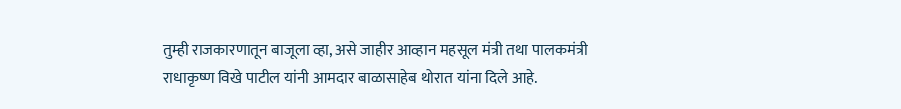तुम्ही राजकारणातून बाजूला व्हा, असे जाहीर आव्हान महसूल मंत्री तथा पालकमंत्री राधाकृष्ण विखे पाटील यांनी आमदार बाळासाहेब थोरात यांना दिले आहे.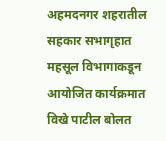अहमदनगर शहरातील सहकार सभागृहात महसूल विभागाकडून आयोजित कार्यक्रमात विखे पाटील बोलत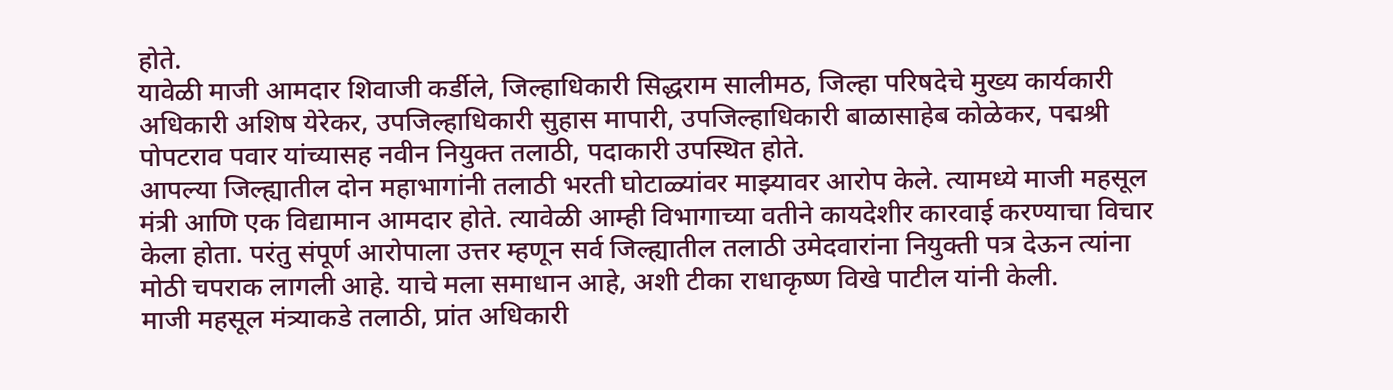होते.
यावेळी माजी आमदार शिवाजी कर्डीले, जिल्हाधिकारी सिद्धराम सालीमठ, जिल्हा परिषदेचे मुख्य कार्यकारी अधिकारी अशिष येरेकर, उपजिल्हाधिकारी सुहास मापारी, उपजिल्हाधिकारी बाळासाहेब कोळेकर, पद्मश्री पोपटराव पवार यांच्यासह नवीन नियुक्त तलाठी, पदाकारी उपस्थित होते.
आपल्या जिल्ह्यातील दोन महाभागांनी तलाठी भरती घोटाळ्यांवर माझ्यावर आरोप केले. त्यामध्ये माजी महसूल मंत्री आणि एक विद्यामान आमदार होते. त्यावेळी आम्ही विभागाच्या वतीने कायदेशीर कारवाई करण्याचा विचार केला होता. परंतु संपूर्ण आरोपाला उत्तर म्हणून सर्व जिल्ह्यातील तलाठी उमेदवारांना नियुक्ती पत्र देऊन त्यांना मोठी चपराक लागली आहे. याचे मला समाधान आहे, अशी टीका राधाकृष्ण विखे पाटील यांनी केली.
माजी महसूल मंत्र्याकडे तलाठी, प्रांत अधिकारी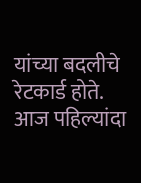यांच्या बदलीचे रेटकार्ड होते. आज पहिल्यांदा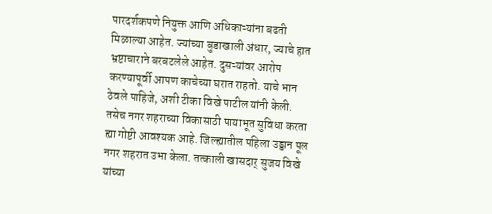पारदर्शकपणे नियुक्त आणि अधिकाऱ्यांना बढती मिळाल्या आहेत. ज्यांच्या बुडाखाली अंधार, ज्याचे हात भ्रष्टाचाराने बरबटलेले आहेत. दुसऱ्यांवर आरोप करण्यापूर्वी आपण काचेच्या घरात राहतो. याचे भान ठेवले पाहिजे, अशी टीका विखे पाटील यांनी केली.
तसेच नगर शहराच्या विकासाठी पायाभूत सुविधा करता ह्या गोष्टी आवश्यक आहे. जिल्ह्यातील पहिला उड्डान पूल नगर शहरात उभा केला. तत्काली खासदार् सुजय विखे यांच्या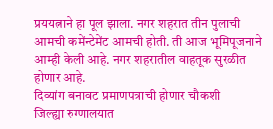प्रययत्नाने हा पूल झाला. नगर शहरात तीन पुलाची आमची कमेंन्टेमेंट आमची होती. ती आज भूमिपूजनाने आम्ही केली आहे. नगर शहरातील वाहतूक सुरळीत होणार आहे.
दिव्यांग बनावट प्रमाणपत्राची होणार चौकशी
जिल्ह्या रुग्णालयात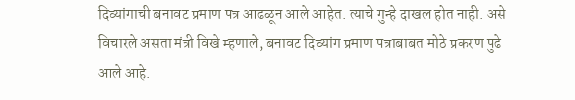दिव्यांगाची बनावट प्रमाण पत्र आढळून आले आहेत. त्याचे गुन्हे दाखल होत नाही. असे विचारले असता मंत्री विखे म्हणाले, बनावट दिव्यांग प्रमाण पत्राबाबत मोठे प्रकरण पुढे आले आहे.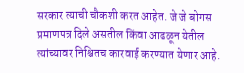सरकार त्याची चौकशी करत आहेत. जे जे बोगस प्रमाणपत्र दिले असतील किंवा आढळून येतील त्यांच्यावर निश्चितच कारवाई करण्यात येणार आहे.